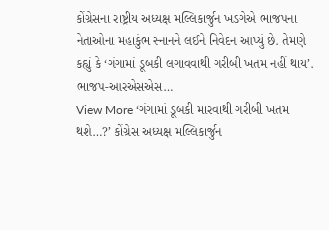કોંગ્રેસના રાષ્ટ્રીય અધ્યક્ષ મલ્લિકાર્જુન ખડગેએ ભાજપના નેતાઓના મહાકુંભ સ્નાનને લઈને નિવેદન આપ્યું છે. તેમણે કહ્યું કે ‘ગંગામાં ડૂબકી લગાવવાથી ગરીબી ખતમ નહીં થાય’. ભાજપ-આરએસએસ…
View More ‘ગંગામાં ડૂબકી મારવાથી ગરીબી ખતમ થશે…?’ કોંગ્રેસ અધ્યક્ષ મલ્લિકાર્જુન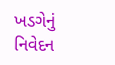ખડગેનું નિવેદન